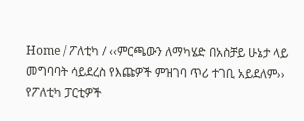Home / ፖለቲካ / ‹‹ምርጫውን ለማካሄድ በአስቻይ ሁኔታ ላይ መግባባት ሳይደረስ የእጩዎች ምዝገባ ጥሪ ተገቢ አይደለም›› የፖለቲካ ፓርቲዎች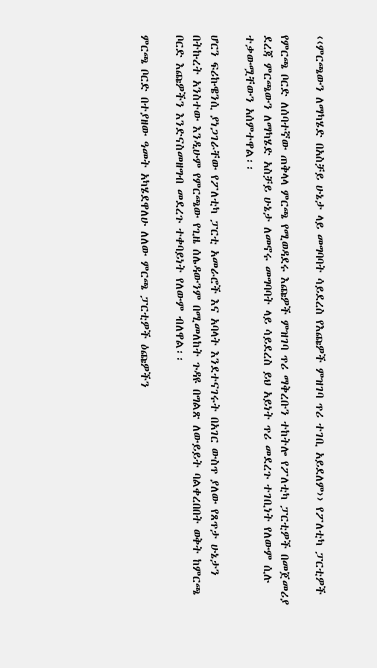‹‹ምርጫውን ለማካሄድ በአስቻይ ሁኔታ ላይ መግባባት ሳይደረስ የእጩዎች ምዝገባ ጥሪ ተገቢ አይደለም›› የፖለቲካ ፓርቲዎች

የምርጫ ቦርድ ለሰባተኛው ጠቅላላ ምርጫ የሚወዳደሩ እጩዎች ምዝገባ ጥሪ ማቅረቡን ተከትሎ የፖለቲካ ፓርቲዎች በመጀመሪያ ደረጃ ምርጫውን ለማካሄድ አስቻይ ሁኔታ ለመኖሩ መግባባት ላይ ሳይደረስ ይህ አይነት ጥሪ መደረጉ ተገቢነት የለውም ሲሉ ተቃውሟቸውን አሰምተዋል፡፡

ሆርን ፍሪኩዌንሲ ያነጋገራቸው የፖለቲካ ፓርቲ አመራሮች እና አባላት እንደተናገሩት በአገር ውስጥ ያለው የጸጥታ ሁኔታን በትኩረት አንስተው እንዲሁም የምርጫው የጊዜ ሰሌዳውንም በሚመለከት ጉዳዩ በግልጽ ለውይይት ባልቀረበበት ወቅት ከምርጫ ቦርድ እጩዎችን እንድናስመዘግብ መደረጉ ተቀባይነት የለውም ብለዋል፡፡

ምርጫ ቦርድ በተያዘው ዓመት አካሄደዋለሁ ለለው ምርጫ ፓርቲዎች ዕጩዎችን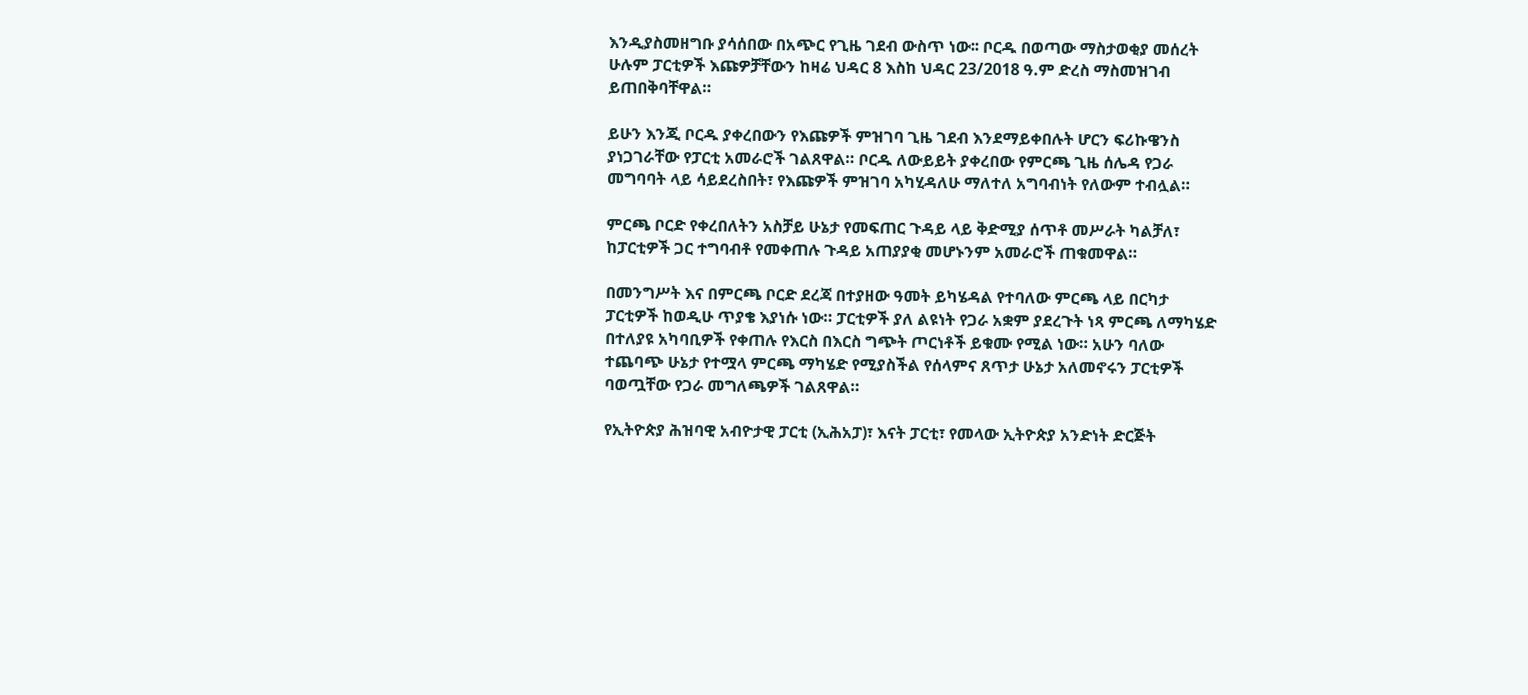እንዲያስመዘግቡ ያሳሰበው በአጭር የጊዜ ገደብ ውስጥ ነው፡፡ ቦርዱ በወጣው ማስታወቂያ መሰረት ሁሉም ፓርቲዎች እጩዎቻቸውን ከዛሬ ህዳር 8 እስከ ህዳር 23/2018 ዓ.ም ድረስ ማስመዝገብ ይጠበቅባቸዋል።

ይሁን እንጂ ቦርዱ ያቀረበውን የእጩዎች ምዝገባ ጊዜ ገደብ እንደማይቀበሉት ሆርን ፍሪኩዌንስ ያነጋገራቸው የፓርቲ አመራሮች ገልጸዋል። ቦርዱ ለውይይት ያቀረበው የምርጫ ጊዜ ሰሌዳ የጋራ መግባባት ላይ ሳይደረስበት፣ የእጩዎች ምዝገባ አካሂዳለሁ ማለተለ አግባብነት የለውም ተብሏል።

ምርጫ ቦርድ የቀረበለትን አስቻይ ሁኔታ የመፍጠር ጉዳይ ላይ ቅድሚያ ሰጥቶ መሥራት ካልቻለ፣ ከፓርቲዎች ጋር ተግባብቶ የመቀጠሉ ጉዳይ አጠያያቂ መሆኑንም አመራሮች ጠቁመዋል።

በመንግሥት እና በምርጫ ቦርድ ደረጃ በተያዘው ዓመት ይካሄዳል የተባለው ምርጫ ላይ በርካታ ፓርቲዎች ከወዲሁ ጥያቄ እያነሱ ነው። ፓርቲዎች ያለ ልዩነት የጋራ አቋም ያደረጉት ነጻ ምርጫ ለማካሄድ በተለያዩ አካባቢዎች የቀጠሉ የእርስ በእርስ ግጭት ጦርነቶች ይቁሙ የሚል ነው። አሁን ባለው ተጨባጭ ሁኔታ የተሟላ ምርጫ ማካሄድ የሚያስችል የሰላምና ጸጥታ ሁኔታ አለመኖሩን ፓርቲዎች ባወጧቸው የጋራ መግለጫዎች ገልጸዋል።

የኢትዮጵያ ሕዝባዊ አብዮታዊ ፓርቲ (ኢሕአፓ)፣ እናት ፓርቲ፣ የመላው ኢትዮጵያ አንድነት ድርጅት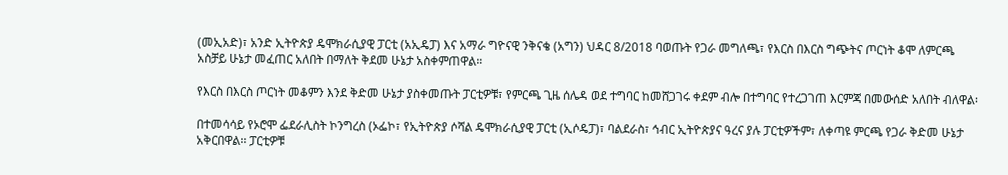(መኢአድ)፣ አንድ ኢትዮጵያ ዴሞክራሲያዊ ፓርቲ (አኢዴፓ) እና አማራ ግዮናዊ ንቅናቄ (አግን) ህዳር 8/2018 ባወጡት የጋራ መግለጫ፣ የእርስ በእርስ ግጭትና ጦርነት ቆሞ ለምርጫ አስቻይ ሁኔታ መፈጠር አለበት በማለት ቅደመ ሁኔታ አስቀምጠዋል።

የእርስ በእርስ ጦርነት መቆምን እንደ ቅድመ ሁኔታ ያስቀመጡት ፓርቲዎቹ፣ የምርጫ ጊዜ ሰሌዳ ወደ ተግባር ከመሸጋገሩ ቀደም ብሎ በተግባር የተረጋገጠ እርምጃ በመውሰድ አለበት ብለዋል፡

በተመሳሳይ የኦሮሞ ፌደራሊስት ኮንግረስ (ኦፌኮ፣ የኢትዮጵያ ሶሻል ዴሞክራሲያዊ ፓርቲ (ኢሶዴፓ)፣ ባልደራስ፣ ኅብር ኢትዮጵያና ዓረና ያሉ ፓርቲዎችም፣ ለቀጣዩ ምርጫ የጋራ ቅድመ ሁኔታ አቅርበዋል፡፡ ፓርቲዎቹ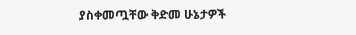ያስቀመጧቸው ቅድመ ሁኔታዎች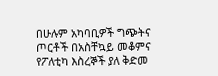በሁሉም አካባቢዎች ግጭትና ጦርቶች በአስቸኳይ መቆምና የፖለቲካ እስረኞች ያለ ቅድመ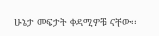ሁኔታ መፍታት ቀዳሚዎቹ ናቸው፡፡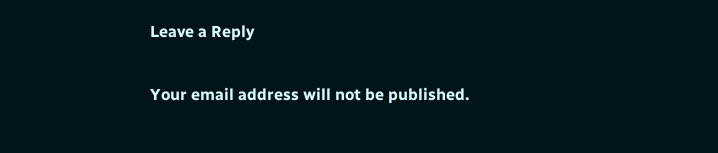Leave a Reply

Your email address will not be published.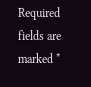Required fields are marked *